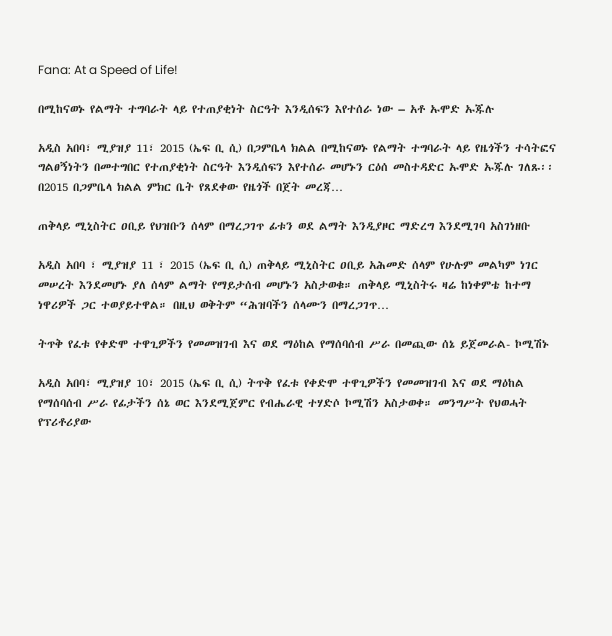Fana: At a Speed of Life!

በሚከናወኑ የልማት ተግባራት ላይ የተጠያቂነት ስርዓት እንዲሰፍን እየተሰራ ነው – አቶ ኡሞድ ኡጁሉ

አዲስ አበባ፣ ሚያዝያ 11፣ 2015 (ኤፍ ቢ ሲ) በጋምቤላ ክልል በሚከናወኑ የልማት ተግባራት ላይ የዜጎችን ተሳትፎና ግልፀኝነትን በመተግበር የተጠያቂነት ስርዓት እንዲሰፍን እየተሰራ መሆኑን ርዕሰ መስተዳድር ኡሞድ ኡጁሉ ገለጹ፡፡ በ2015 በጋምቤላ ክልል ምክር ቤት የጸደቀው የዜጎች በጀት መረጃ…

ጠቅላይ ሚኒስትር ዐቢይ የህዝቡን ሰላም በማረጋገጥ ፊቱን ወደ ልማት እንዲያዞር ማድረግ እንደሚገባ አስገነዘቡ

አዲስ አበባ ፣ ሚያዝያ 11 ፣ 2015 (ኤፍ ቢ ሲ) ጠቅላይ ሚኒስትር ዐቢይ አሕመድ ሰላም የሁሉም መልካም ነገር መሠረት እንደመሆኑ ያለ ሰላም ልማት የማይታሰብ መሆኑን አስታወቁ። ጠቅላይ ሚኒስትሩ ዛሬ ከነቀምቴ ከተማ ነዋሪዎች ጋር ተወያይተዋል። በዚህ ወቅትም “ሕዝባችን ሰላሙን በማረጋገጥ…

ትጥቅ የፈቱ የቀድሞ ተዋጊዎችን የመመዝገብ እና ወደ ማዕከል የማሰባሰብ ሥራ በመጪው ሰኔ ይጀመራል- ኮሚሽኑ

አዲስ አበባ፣ ሚያዝያ 10፣ 2015 (ኤፍ ቢ ሲ) ትጥቅ የፈቱ የቀድሞ ተዋጊዎችን የመመዝገብ እና ወደ ማዕከል የማሰባሰብ ሥራ የፊታችን ሰኔ ወር እንደሚጀምር የብሔራዊ ተሃድሶ ኮሚሽን አስታወቀ። መንግሥት የህወሓት የፕሪቶሪያው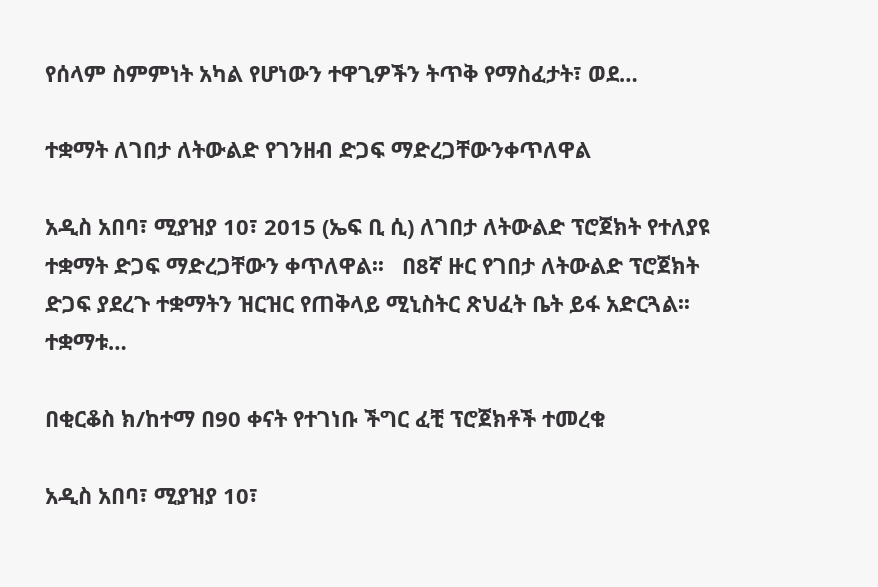የሰላም ስምምነት አካል የሆነውን ተዋጊዎችን ትጥቅ የማስፈታት፣ ወደ…

ተቋማት ለገበታ ለትውልድ የገንዘብ ድጋፍ ማድረጋቸውንቀጥለዋል

አዲስ አበባ፣ ሚያዝያ 10፣ 2015 (ኤፍ ቢ ሲ) ለገበታ ለትውልድ ፕሮጀክት የተለያዩ ተቋማት ድጋፍ ማድረጋቸውን ቀጥለዋል፡፡   በ8ኛ ዙር የገበታ ለትውልድ ፕሮጀክት ድጋፍ ያደረጉ ተቋማትን ዝርዝር የጠቅላይ ሚኒስትር ጽህፈት ቤት ይፋ አድርጓል፡፡   ተቋማቱ…

በቂርቆስ ክ/ከተማ በ90 ቀናት የተገነቡ ችግር ፈቺ ፕሮጀክቶች ተመረቁ

አዲስ አበባ፣ ሚያዝያ 10፣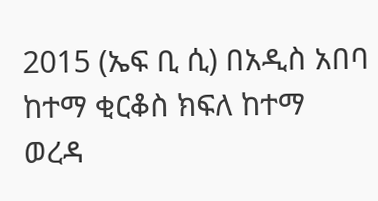2015 (ኤፍ ቢ ሲ) በአዲስ አበባ ከተማ ቂርቆስ ክፍለ ከተማ ወረዳ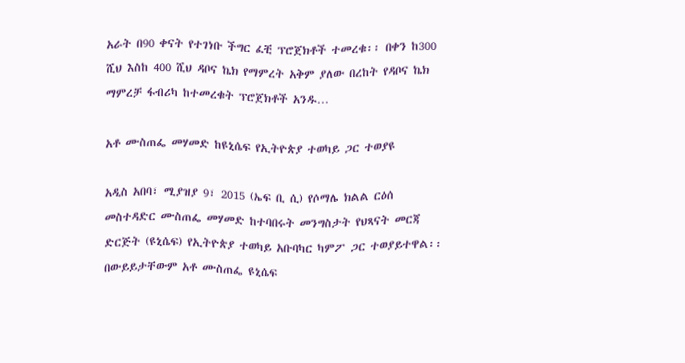አራት በ90 ቀናት የተገነቡ ችግር ፈቺ ፕሮጀክቶች ተመረቁ፡፡ በቀን ከ300 ሺህ እስከ 400 ሺህ ዳቦና ኬክ የማምረት አቅም ያለው በረከት የዳቦና ኬክ ማምረቻ ፋብሪካ ከተመረቁት ፕሮጀክቶች አንዱ…

አቶ ሙስጠፌ መሃመድ ከዩኒሴፍ የኢትዮጵያ ተወካይ ጋር ተወያዩ

አዲስ አበባ፣ ሚያዝያ 9፣ 2015 (ኤፍ ቢ ሲ) የሶማሌ ክልል ርዕሰ መስተዳድር ሙስጠፌ መሃመድ ከተባበሩት መንግስታት የህጻናት መርጃ ድርጅት (ዩኒሴፍ) የኢትዮጵያ ተወካይ አቡባካር ካምፖ ጋር ተወያይተዋል፡፡ በውይይታቸውም አቶ ሙስጠፌ ዩኒሴፍ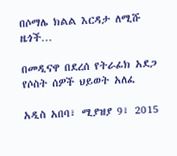በሶማሌ ክልል እርዳታ ለሚሹ ዜጎች…

በመዲናዋ በደረሰ የትራፊክ አደጋ የሶስት ሰዎች ህይወት አለፈ

አዲስ አበባ፣ ሚያዝያ 9፣ 2015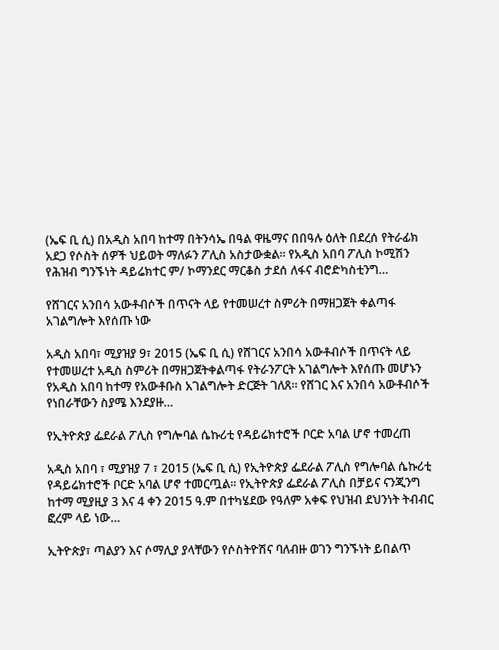(ኤፍ ቢ ሲ) በአዲስ አበባ ከተማ በትንሳኤ በዓል ዋዜማና በበዓሉ ዕለት በደረሰ የትራፊክ አደጋ የሶስት ሰዎች ህይወት ማለፉን ፖሊስ አስታውቋል፡፡ የአዲስ አበባ ፖሊስ ኮሚሽን የሕዝብ ግንኙነት ዳይሬክተር ም/ ኮማንደር ማርቆስ ታደሰ ለፋና ብሮድካስቲንግ…

የሸገርና አንበሳ አውቶብሶች በጥናት ላይ የተመሠረተ ስምሪት በማዘጋጀት ቀልጣፋ አገልግሎት እየሰጡ ነው

አዲስ አበባ፣ ሚያዝያ 9፣ 2015 (ኤፍ ቢ ሲ) የሸገርና አንበሳ አውቶብሶች በጥናት ላይ የተመሠረተ አዲስ ስምሪት በማዘጋጀትቀልጣፋ የትራንፖርት አገልግሎት እየሰጡ መሆኑን የአዲስ አበባ ከተማ የአውቶቡስ አገልግሎት ድርጅት ገለጸ። የሸገር እና አንበሳ አውቶብሶች የነበራቸውን ስያሜ እንደያዙ…

የኢትዮጵያ ፌደራል ፖሊስ የግሎባል ሴኩሪቲ የዳይሬክተሮች ቦርድ አባል ሆኖ ተመረጠ

አዲስ አበባ ፣ ሚያዝያ 7 ፣ 2015 (ኤፍ ቢ ሲ) የኢትዮጵያ ፌደራል ፖሊስ የግሎባል ሴኩሪቲ የዳይሬክተሮች ቦርድ አባል ሆኖ ተመርጧል፡፡ የኢትዮጵያ ፌደራል ፖሊስ በቻይና ናንጂንግ ከተማ ሚያዚያ 3 እና 4 ቀን 2015 ዓ.ም በተካሄደው የዓለም አቀፍ የህዝብ ደህንነት ትብብር ፎረም ላይ ነው…

ኢትዮጵያ፣ ጣልያን እና ሶማሊያ ያላቸውን የሶስትዮሽና ባለብዙ ወገን ግንኙነት ይበልጥ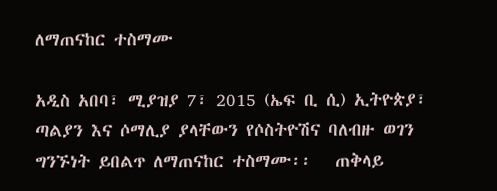ለማጠናከር ተስማሙ

አዲስ አበባ፣ ሚያዝያ 7፣ 2015 (ኤፍ ቢ ሲ) ኢትዮጵያ፣ ጣልያን እና ሶማሊያ ያላቸውን የሶስትዮሽና ባለብዙ ወገን ግንኙነት ይበልጥ ለማጠናከር ተስማሙ፡፡   ጠቅላይ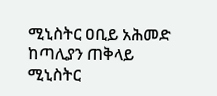ሚኒስትር ዐቢይ አሕመድ ከጣሊያን ጠቅላይ ሚኒስትር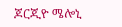ጆርጂዮ ሜሎኒ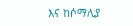እና ከሶማሊያ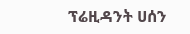ፕሬዚዳንት ሀሰን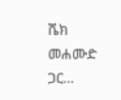ሼክ መሐሙድ ጋር…